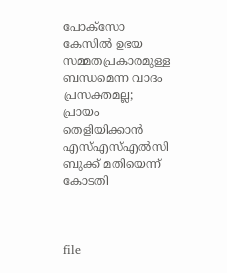പോക്സോ കേസിൽ ഉഭ‍യ സമ്മതപ്രകാരമുള്ള ബന്ധമെന്ന വാദം പ്രസക്തമല്ല; പ്രായം തെളിയിക്കാൻ എസ്എസ്എൽസി ബുക്ക് മതിയെന്ന് കോടതി



file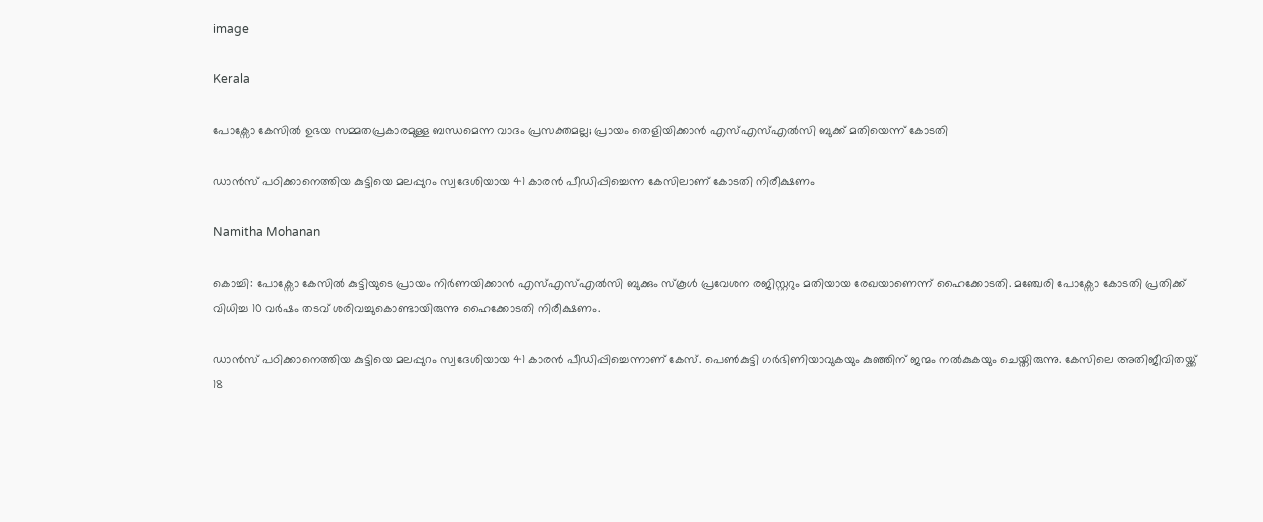image

Kerala

പോക്സോ കേസിൽ ഉഭ‍യ സമ്മതപ്രകാരമുള്ള ബന്ധമെന്ന വാദം പ്രസക്തമല്ല; പ്രായം തെളിയിക്കാൻ എസ്എസ്എൽസി ബുക്ക് മതിയെന്ന് കോടതി

ഡാൻസ് പഠിക്കാനെത്തിയ കുട്ടിയെ മലപ്പുറം സ്വദേശിയായ 41 കാരൻ പീഡിപ്പിച്ചെന്ന കേസിലാണ് കോടതി നിരീക്ഷണം

Namitha Mohanan

കൊച്ചി: പോക്സോ കേസിൽ കുട്ടിയുടെ പ്രായം നിർണയിക്കാൻ എസ്എസ്എൽസി ബുക്കും സ്കൂൾ പ്രവേശന രജിസ്റ്ററും മതിയായ രേഖയാണെന്ന് ഹൈക്കോടതി. മഞ്ചേരി പോക്സോ കോടതി പ്രതിക്ക് വിധിച്ച 10 വർഷം തടവ് ശരിവച്ചുകൊണ്ടായിരുന്നു ഹൈക്കോടതി നിരീക്ഷണം.

ഡാൻസ് പഠിക്കാനെത്തിയ കുട്ടിയെ മലപ്പുറം സ്വദേശിയായ 41 കാരൻ പീഡിപ്പിച്ചെന്നാണ് കേസ്. പെൺകുട്ടി ഗർഭിണിയാവുകയും കുഞ്ഞിന് ജന്മം നൽകുകയും ചെയ്തിരുന്നു. കേസിലെ അതിജീവിതയ്ക്ക് 18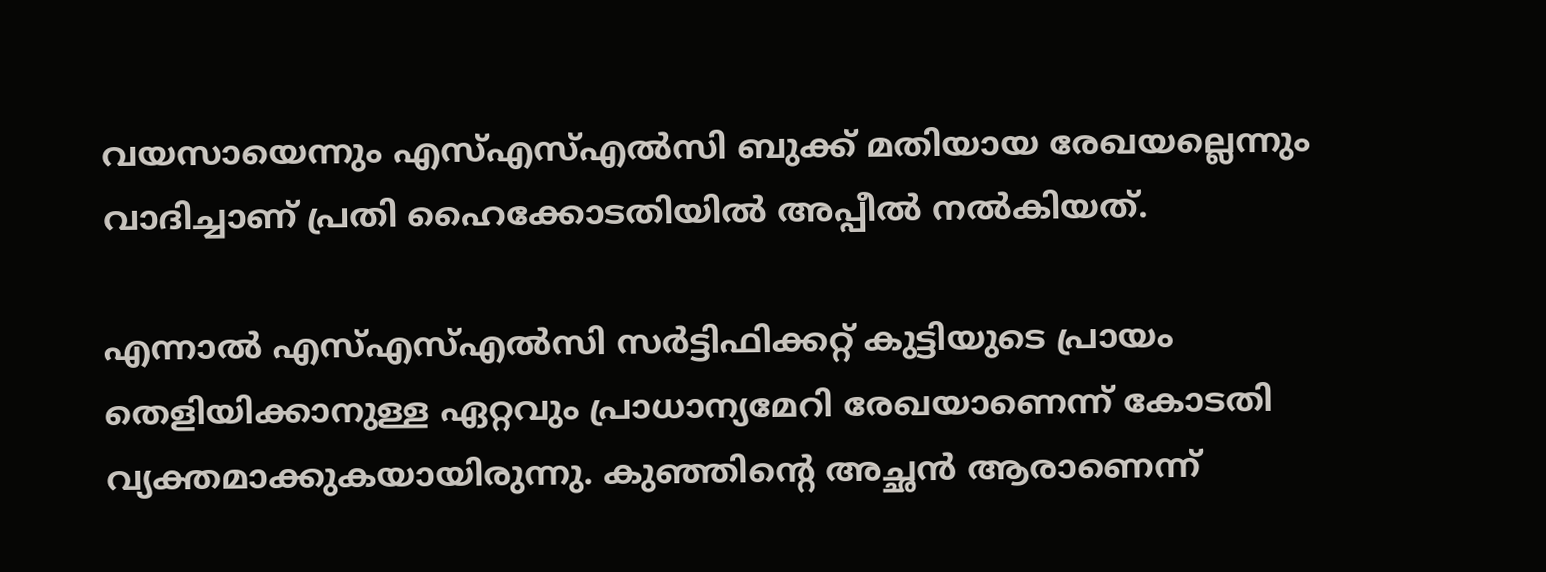വയസായെന്നും എസ്എസ്എൽസി ബുക്ക് മതിയായ രേഖയല്ലെന്നും വാദിച്ചാണ് പ്രതി ഹൈക്കോടതിയിൽ അപ്പീൽ നൽകിയത്.

എന്നാൽ എസ്എസ്എൽസി സർട്ടിഫിക്കറ്റ് കുട്ടിയുടെ പ്രായം തെളിയിക്കാനുള്ള ഏറ്റവും പ്രാധാന്യമേറി രേഖയാണെന്ന് കോടതി വ്യക്തമാക്കുകയായിരുന്നു. കുഞ്ഞിന്‍റെ അച്ഛൻ ആരാണെന്ന്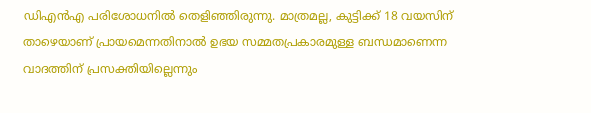ഡിഎൻഎ പരിശോധനിൽ തെളിഞ്ഞിരുന്നു. മാത്രമല്ല, കുട്ടിക്ക് 18 വയസിന് താഴെയാണ് പ്രായമെന്നതിനാൽ ഉഭയ സമ്മതപ്രകാരമുള്ള ബന്ധമാണെന്ന വാദത്തിന് പ്രസക്തിയില്ലെന്നും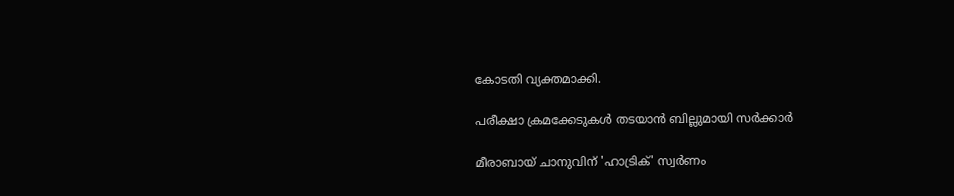കോടതി വ്യക്തമാക്കി.

പരീക്ഷാ ക്രമക്കേടുകൾ തടയാൻ ബില്ലുമായി സർക്കാർ

മീരാബായ് ചാനുവിന് 'ഹാട്രിക്' സ്വർണം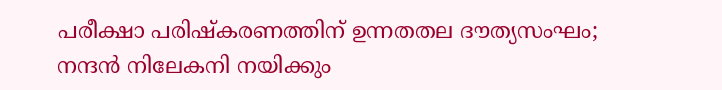പരീക്ഷാ പരിഷ്കരണത്തിന് ഉന്നതതല ദൗത്യസംഘം; നന്ദൻ നിലേകനി നയിക്കും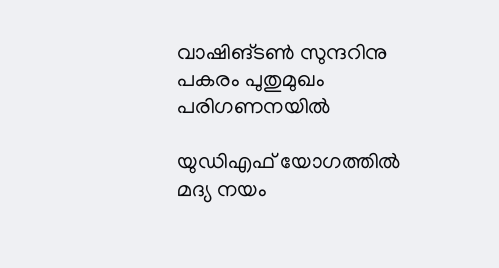വാഷിങ്ടൺ സുന്ദറിനു പകരം പുതുമുഖം പരിഗണനയിൽ

യുഡിഎഫ് യോഗത്തിൽ മദ്യ നയം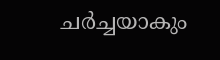ചർച്ചയാകും